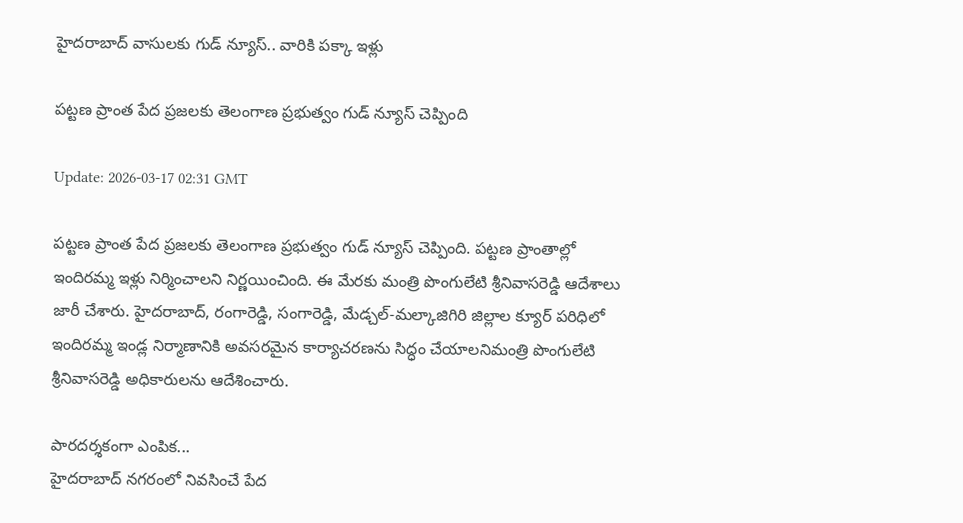హైదరాబాద్ వాసులకు గుడ్ న్యూస్.. వారికి పక్కా ఇళ్లు

పట్టణ ప్రాంత పేద ప్రజలకు తెలంగాణ ప్రభుత్వం గుడ్ న్యూస్ చెప్పింది

Update: 2026-03-17 02:31 GMT

పట్టణ ప్రాంత పేద ప్రజలకు తెలంగాణ ప్రభుత్వం గుడ్ న్యూస్ చెప్పింది. ప‌ట్టణ ప్రాంతాల్లో ఇందిరమ్మ ఇళ్లు నిర్మించాలని నిర్ణయించింది. ఈ మేరకు మంత్రి పొంగులేటి శ్రీనివాసరెడ్డి ఆదేశాలు జారీ చేశారు. హైద‌రాబాద్‌, రంగారెడ్డి, సంగారెడ్డి, మేడ్చల్-మ‌ల్కాజిగిరి జిల్లాల క్యూర్ ప‌రిధిలో ఇందిర‌మ్మ ఇండ్ల నిర్మాణానికి అవ‌స‌ర‌మైన కార్యాచ‌ర‌ణ‌ను సిద్ధం చేయాల‌నిమంత్రి పొంగులేటి శ్రీ‌నివాస‌రెడ్డి అధికారుల‌ను ఆదేశించారు.

పారదర్శకంగా ఎంపిక...
హైదరాబాద్ న‌గ‌రంలో నివ‌సించే పేద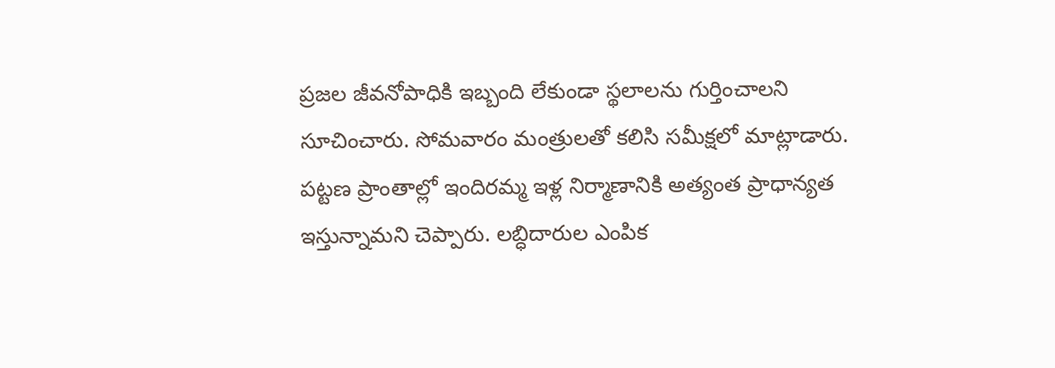ప్రజ‌ల జీవ‌నోపాధికి ఇబ్బంది లేకుండా స్థలాల‌ను గుర్తించాల‌ని సూచించారు. సోమ‌వారం మంత్రులతో కలిసి స‌మీక్షలో మాట్లాడారు. ప‌ట్టణ ప్రాంతాల్లో ఇందిర‌మ్మ ఇళ్ల నిర్మాణానికి అత్యంత ప్రాధాన్యత ఇస్తున్నామ‌ని చెప్పారు. ల‌బ్ధిదారుల ఎంపిక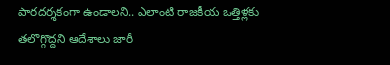పారదర్శకంగా ఉండాల‌ని.. ఎలాంటి రాజ‌కీయ ఒత్తిళ్లకు త‌లొగ్గొద్దని ఆదేశాలు జారీ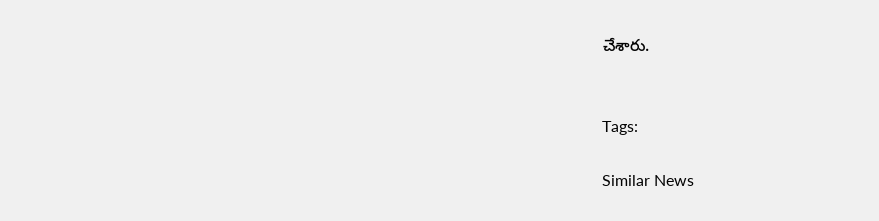చేశారు.


Tags:

Similar News